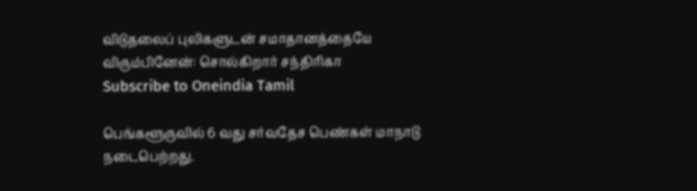விடுதலைப் புலிகளுடன் சமாதானத்தையே விரும்பினேன்: சொல்கிறார் சந்திரிகா
Subscribe to Oneindia Tamil

பெங்களூருவில் 6 வது சர்வதேச பெண்கள் மாநாடு நடைபெற்றது.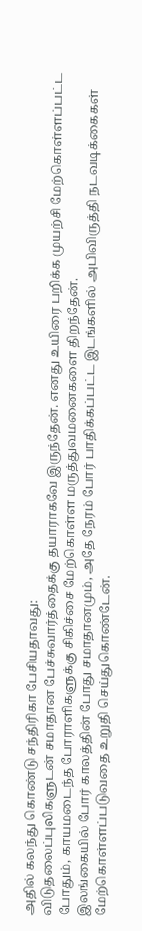அதில் கலந்து கொண்டு சந்திரிகா பேசியதாவது:
விடுதலைப்புலிகளுடன் சமாதான பேச்சுவார்த்தைக்கு தயாராகவே இருந்தேன். எனது உயிரை பறிக்க முயற்சி மேற்கொள்ளப்பட்ட போதும், காயமடைந்த போராளிகளுக்கு சிகிச்சை மேற்கொள்ள மருத்துவமனைகளை திறந்தேன்.
இலங்கையில் போர் காலத்தின் போது சமாதானமும், அதே நேரம் போர் பாதிக்கப்பட்ட இடங்களில் அபிவிருத்தி நடவடிக்கைகள் மேற்கொள்ளப்படுவதை உறுதி செய்துகொண்டேன்.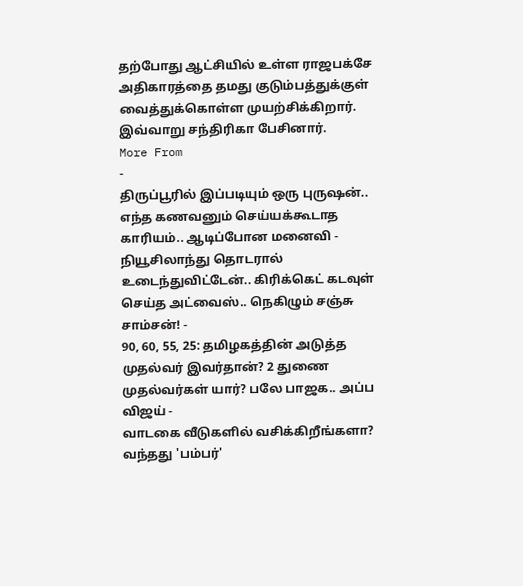தற்போது ஆட்சியில் உள்ள ராஜபக்சே அதிகாரத்தை தமது குடும்பத்துக்குள் வைத்துக்கொள்ள முயற்சிக்கிறார்.
இவ்வாறு சந்திரிகா பேசினார்.
More From
-
திருப்பூரில் இப்படியும் ஒரு புருஷன்.. எந்த கணவனும் செய்யக்கூடாத காரியம்.. ஆடிப்போன மனைவி -
நியூசிலாந்து தொடரால் உடைந்துவிட்டேன்.. கிரிக்கெட் கடவுள் செய்த அட்வைஸ்.. நெகிழும் சஞ்சு சாம்சன்! -
90, 60, 55, 25: தமிழகத்தின் அடுத்த முதல்வர் இவர்தான்? 2 துணை முதல்வர்கள் யார்? பலே பாஜக.. அப்ப விஜய் -
வாடகை வீடுகளில் வசிக்கிறீங்களா? வந்தது 'பம்பர்'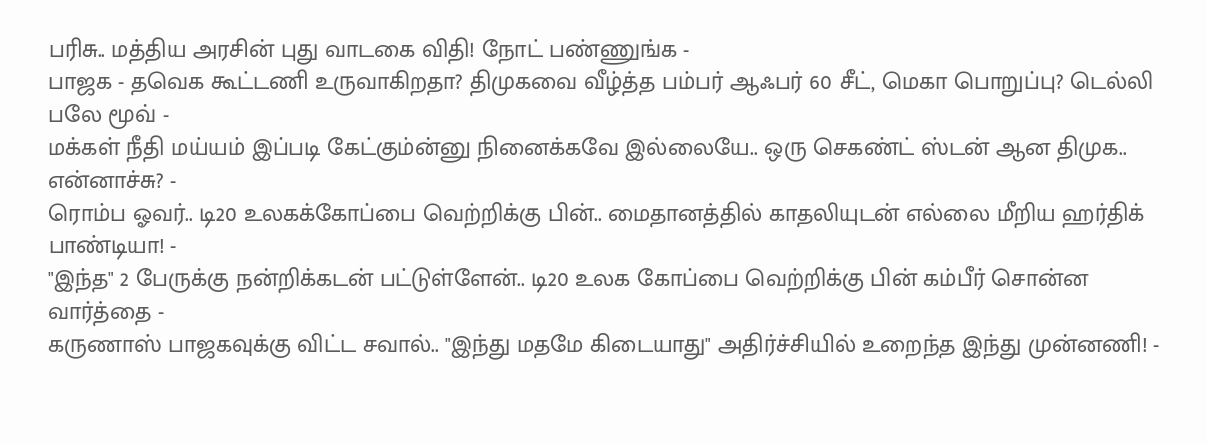பரிசு.. மத்திய அரசின் புது வாடகை விதி! நோட் பண்ணுங்க -
பாஜக - தவெக கூட்டணி உருவாகிறதா? திமுகவை வீழ்த்த பம்பர் ஆஃபர் 60 சீட், மெகா பொறுப்பு? டெல்லி பலே மூவ் -
மக்கள் நீதி மய்யம் இப்படி கேட்கும்ன்னு நினைக்கவே இல்லையே.. ஒரு செகண்ட் ஸ்டன் ஆன திமுக.. என்னாச்சு? -
ரொம்ப ஓவர்.. டி20 உலகக்கோப்பை வெற்றிக்கு பின்.. மைதானத்தில் காதலியுடன் எல்லை மீறிய ஹர்திக் பாண்டியா! -
"இந்த" 2 பேருக்கு நன்றிக்கடன் பட்டுள்ளேன்.. டி20 உலக கோப்பை வெற்றிக்கு பின் கம்பீர் சொன்ன வார்த்தை -
கருணாஸ் பாஜகவுக்கு விட்ட சவால்.. "இந்து மதமே கிடையாது" அதிர்ச்சியில் உறைந்த இந்து முன்னணி! -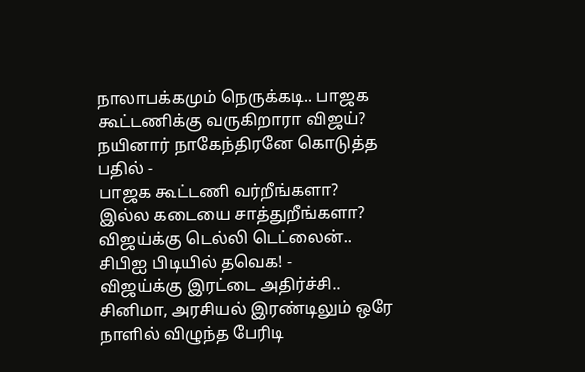நாலாபக்கமும் நெருக்கடி.. பாஜக கூட்டணிக்கு வருகிறாரா விஜய்? நயினார் நாகேந்திரனே கொடுத்த பதில் -
பாஜக கூட்டணி வர்றீங்களா? இல்ல கடையை சாத்துறீங்களா? விஜய்க்கு டெல்லி டெட்லைன்.. சிபிஐ பிடியில் தவெக! -
விஜய்க்கு இரட்டை அதிர்ச்சி.. சினிமா, அரசியல் இரண்டிலும் ஒரே நாளில் விழுந்த பேரிடி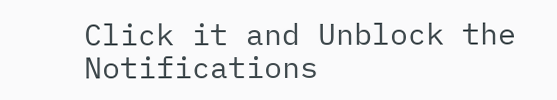Click it and Unblock the Notifications